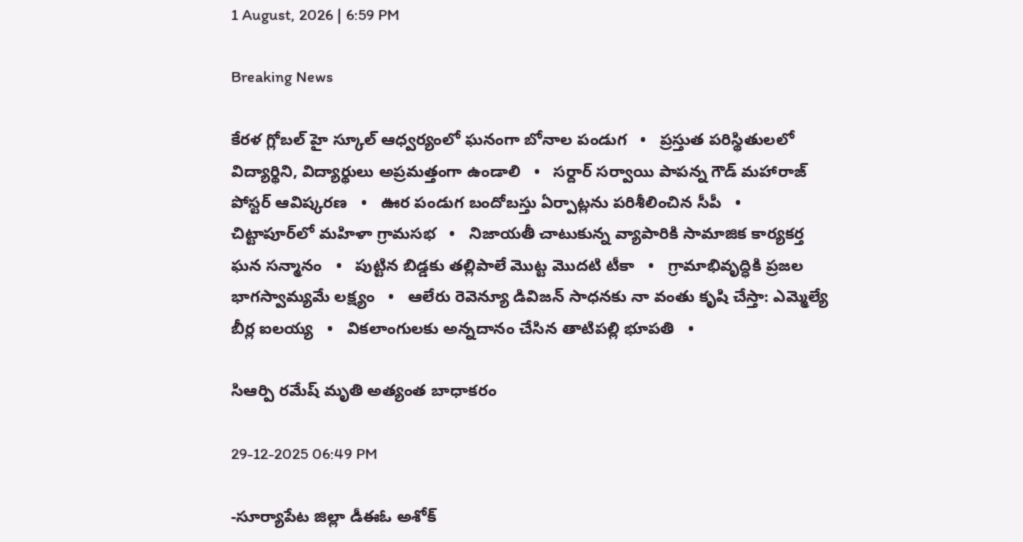1 August, 2026 | 6:59 PM

Breaking News

కేరళ గ్లోబల్ హై స్కూల్ ఆధ్వర్యంలో ఘనంగా బోనాల పండుగ   •   ప్రస్తుత పరిస్థితులలో విద్యార్థిని, విద్యార్థులు అప్రమత్తంగా ఉండాలి   •   సర్దార్ సర్వాయి పాపన్న గౌడ్ మహారాజ్ పోస్టర్ ఆవిష్కరణ   •   ఊర పండుగ బందోబస్తు ఏర్పాట్లను పరిశీలించిన సీపీ   •   చిట్టాపూర్‌లో మహిళా గ్రామసభ   •   నిజాయతీ చాటుకున్న వ్యాపారికి సామాజిక కార్యకర్త ఘన సన్మానం   •   పుట్టిన బిడ్డకు తల్లిపాలే మొట్ట మొదటి టీకా   •   గ్రామాభివృద్ధికి ప్రజల భాగస్వామ్యమే లక్ష్యం   •   ఆలేరు రెవెన్యూ డివిజన్ సాధనకు నా వంతు కృషి చేస్తా: ఎమ్మెల్యే బీర్ల ఐలయ్య   •   వికలాంగులకు అన్నదానం చేసిన తాటిపల్లి భూపతి   •

సిఆర్పి రమేష్ మృతి అత్యంత బాధాకరం

29-12-2025 06:49 PM

-సూర్యాపేట జిల్లా డీఈఓ అశోక్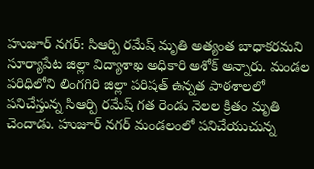హుజూర్ నగర్: సిఆర్పి రమేష్ మృతి అత్యంత బాధాకరమని సూర్యాపేట జిల్లా విద్యాశాఖ అధికారి అశోక్ అన్నారు. మండల పరిధిలోని లింగగిరి జిల్లా పరిషత్ ఉన్నత పాఠశాలలో పనిచేస్తున్న సిఆర్పి రమేష్ గత రెండు నెలల క్రితం మృతి చెందాడు. హుజూర్ నగర్ మండలంలో పనిచేయుచున్న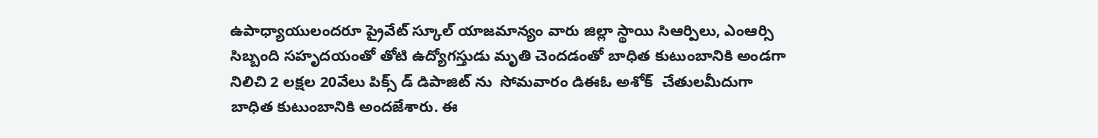ఉపాధ్యాయులందరూ ప్రైవేట్ స్కూల్ యాజమాన్యం వారు జిల్లా స్థాయి సిఆర్పిలు, ఎంఆర్సి సిబ్బంది సహృదయంతో తోటి ఉద్యోగస్తుడు మృతి చెందడంతో బాధిత కుటుంబానికి అండగా నిలిచి 2 లక్షల 20వేలు పిక్స్ డ్ డిపాజిట్ ను  సోమవారం డిఈఓ అశోక్  చేతులమీదుగా బాధిత కుటుంబానికి అందజేశారు. ఈ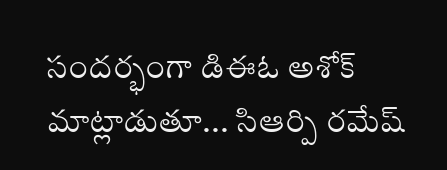సందర్భంగా డిఈఓ అశోక్ మాట్లాడుతూ... సిఆర్పి రమేష్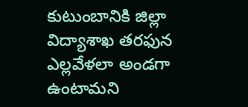కుటుంబానికి జిల్లా విద్యాశాఖ తరఫున ఎల్లవేళలా అండగా ఉంటామని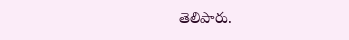తెలిపారు.